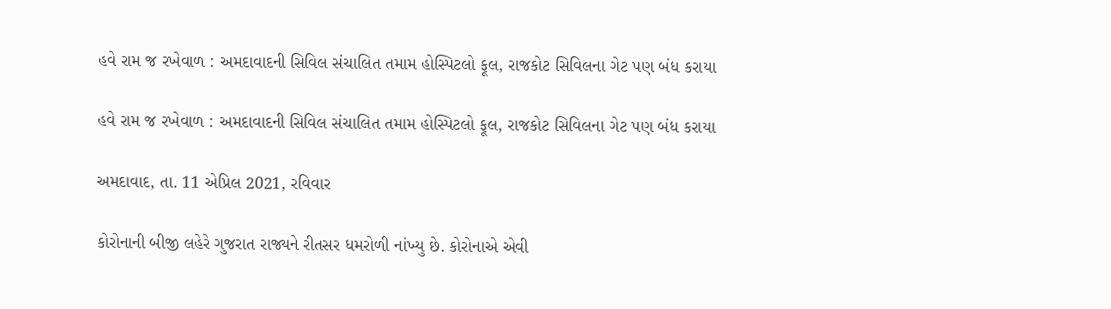હવે રામ જ રખેવાળ : અમદાવાદની સિવિલ સંચાલિત તમામ હોસ્પિટલો ફૂલ, રાજકોટ સિવિલના ગેટ પણ બંધ કરાયા

હવે રામ જ રખેવાળ : અમદાવાદની સિવિલ સંચાલિત તમામ હોસ્પિટલો ફૂલ, રાજકોટ સિવિલના ગેટ પણ બંધ કરાયા

અમદાવાદ, તા. 11 એપ્રિલ 2021, રવિવાર

કોરોનાની બીજી લહેરે ગુજરાત રાજ્યને રીતસર ધમરોળી નાંખ્યુ છે. કોરોનાએ એવી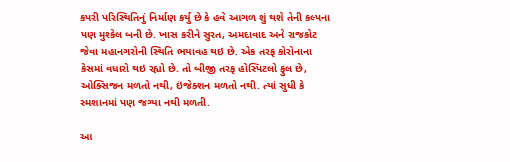કપરી પરિસ્થિતિનું નિર્માણ કર્યુ છે કે હવે આગળ શું થશે તેની કલ્પના પણ મુશ્કેલ બની છે. ખાસ કરીને સુરત, અમદાવાદ અને રાજકોટ જેવા મહાનગરોની સ્થિતિ ભયાવહ થઇ છે. એક તરફ કોરોનાના કેસમાં વધારો થઇ રહ્યો છે. તો બીજી તરફ હોસ્પિટલો ફુલ છે, ઓક્સિજન મળતો નથી, ઇંજેક્શન મળતો નથી. ત્યાં સુધી કે સ્મશાનમાં પણ જગ્યા નથી મળતી.

આ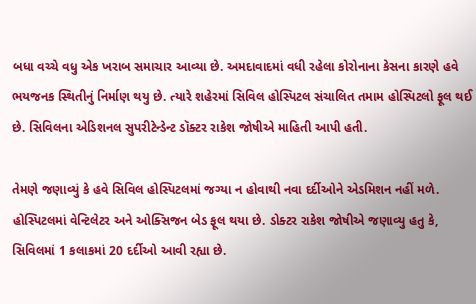બધા વચ્ચે વધુ એક ખરાબ સમાચાર આવ્યા છે. અમદાવાદમાં વધી રહેલા કોરોનાના કેસના કારણે હવે ભયજનક સ્થિતીનું નિર્માણ થયુ છે. ત્યારે શહેરમાં સિવિલ હોસ્પિટલ સંચાલિત તમામ હોસ્પિટલો ફૂલ થઈ છે. સિવિલના એડિશનલ સુપરીટેન્ડેન્ટ ડૉક્ટર રાકેશ જોષીએ માહિતી આપી હતી.

તેમણે જણાવ્યું કે હવે સિવિલ હોસ્પિટલમાં જગ્યા ન હોવાથી નવા દર્દીઓને એડમિશન નહીં મળે. હોસ્પિટલમાં વેન્ટિલેટર અને ઓક્સિજન બેડ ફૂલ થયા છે. ડોક્ટર રાકેશ જોષીએ જણાવ્યુ હતુ કે, સિવિલમાં 1 કલાકમાં 20 દર્દીઓ આવી રહ્યા છે.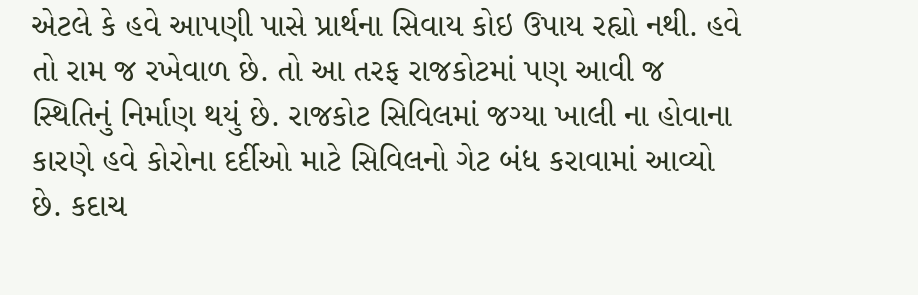એટલે કે હવે આપણી પાસે પ્રાર્થના સિવાય કોઇ ઉપાય રહ્યો નથી. હવે તો રામ જ રખેવાળ છે. તો આ તરફ રાજકોટમાં પણ આવી જ સ્થિતિનું નિર્માણ થયું છે. રાજકોટ સિવિલમાં જગ્યા ખાલી ના હોવાના કારણે હવે કોરોના દર્દીઓ માટે સિવિલનો ગેટ બંધ કરાવામાં આવ્યો છે. કદાચ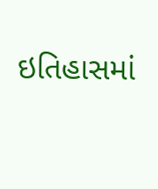ઇતિહાસમાં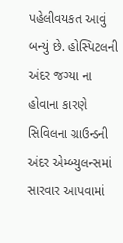પહેલીવયકત આવું બન્યું છે. હોસ્પિટલની અંદર જગ્યા ના હોવાના કારણે સિવિલના ગ્રાઉન્ડની અંદર એમ્બ્યુલન્સમાં સારવાર આપવામાં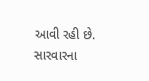આવી રહી છે. સારવારના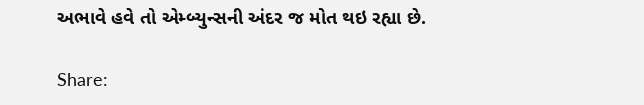અભાવે હવે તો એમ્બ્યુન્સની અંદર જ મોત થઇ રહ્યા છે.

Share: